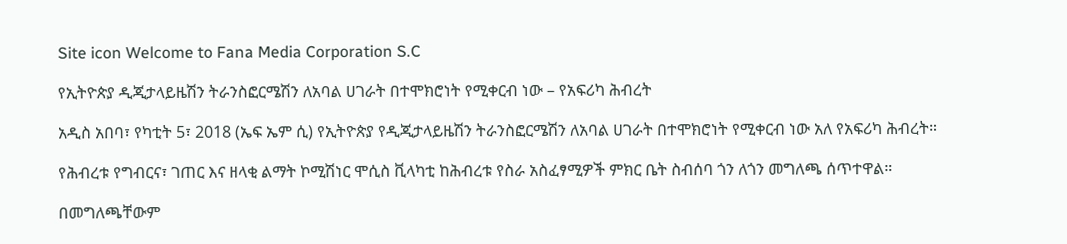Site icon Welcome to Fana Media Corporation S.C

የኢትዮጵያ ዲጂታላይዜሽን ትራንስፎርሜሽን ለአባል ሀገራት በተሞክሮነት የሚቀርብ ነው – የአፍሪካ ሕብረት

አዲስ አበባ፣ የካቲት 5፣ 2018 (ኤፍ ኤም ሲ) የኢትዮጵያ የዲጂታላይዜሽን ትራንስፎርሜሽን ለአባል ሀገራት በተሞክሮነት የሚቀርብ ነው አለ የአፍሪካ ሕብረት።

የሕብረቱ የግብርና፣ ገጠር እና ዘላቂ ልማት ኮሚሽነር ሞሲስ ቪላካቲ ከሕብረቱ የስራ አስፈፃሚዎች ምክር ቤት ስብሰባ ጎን ለጎን መግለጫ ሰጥተዋል።

በመግለጫቸውም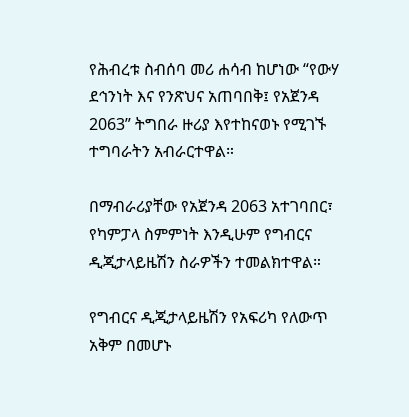የሕብረቱ ስብሰባ መሪ ሐሳብ ከሆነው “የውሃ ደኅንነት እና የንጽህና አጠባበቅ፤ የአጀንዳ 2063” ትግበራ ዙሪያ እየተከናወኑ የሚገኙ ተግባራትን አብራርተዋል።

በማብራሪያቸው የአጀንዳ 2063 አተገባበር፣ የካምፓላ ስምምነት እንዲሁም የግብርና ዲጂታላይዜሽን ስራዎችን ተመልክተዋል።

የግብርና ዲጂታላይዜሽን የአፍሪካ የለውጥ አቅም በመሆኑ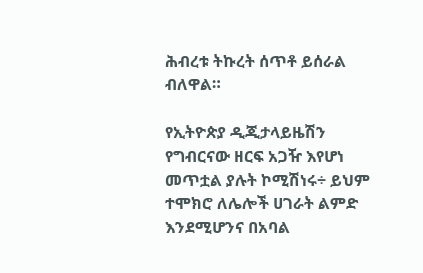ሕብረቱ ትኩረት ሰጥቶ ይሰራል ብለዋል።

የኢትዮጵያ ዲጂታላይዜሽን የግብርናው ዘርፍ አጋዥ እየሆነ መጥቷል ያሉት ኮሚሽነሩ÷ ይህም ተሞክሮ ለሌሎች ሀገራት ልምድ እንደሚሆንና በአባል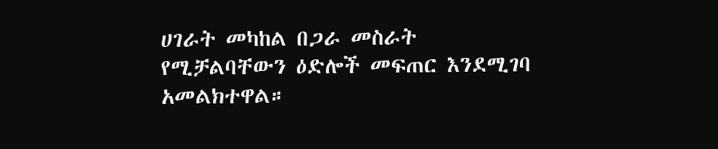ሀገራት መካከል በጋራ መስራት የሚቻልባቸውን ዕድሎች መፍጠር እንደሚገባ አመልክተዋል።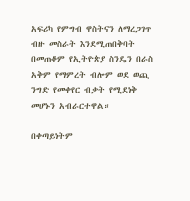አፍሪካ የምግብ ዋስትናን ለማረጋገጥ ብዙ መስራት እንደሚጠበቅባት በመጠቆም የኢትዮጵያ ስንዴን በራስ አቅም የማምረት ብሎም ወደ ወጪ ንግድ የመቀየር ብቃት የሚደነቅ መሆኑን አብራርተዋል።

በቀጣይነትም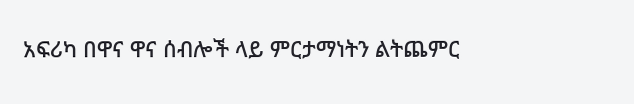አፍሪካ በዋና ዋና ሰብሎች ላይ ምርታማነትን ልትጨምር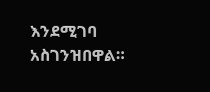እንደሚገባ አስገንዝበዋል።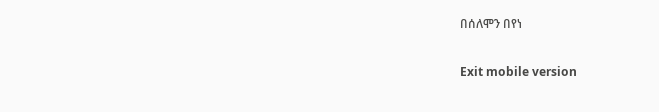በሰለሞን በየነ

Exit mobile version